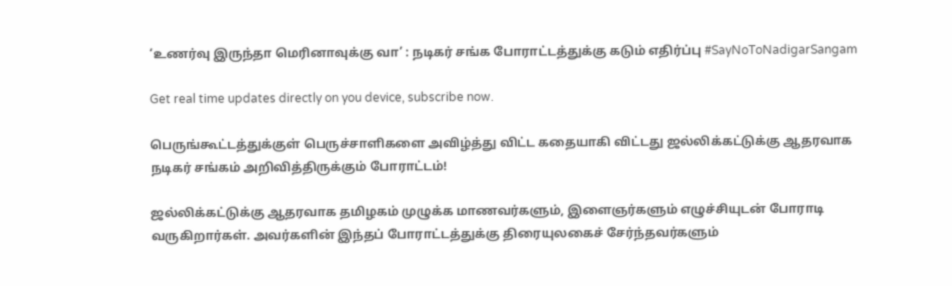‘உணர்வு இருந்தா மெரினாவுக்கு வா’ : நடிகர் சங்க போராட்டத்துக்கு கடும் எதிர்ப்பு #SayNoToNadigarSangam

Get real time updates directly on you device, subscribe now.

பெருங்கூட்டத்துக்குள் பெருச்சாளிகளை அவிழ்த்து விட்ட கதையாகி விட்டது ஜல்லிக்கட்டுக்கு ஆதரவாக நடிகர் சங்கம் அறிவித்திருக்கும் போராட்டம்!

ஜல்லிக்கட்டுக்கு ஆதரவாக தமிழகம் முழுக்க மாணவர்களும், இளைஞர்களும் எழுச்சியுடன் போராடி வருகிறார்கள். அவர்களின் இந்தப் போராட்டத்துக்கு திரையுலகைச் சேர்ந்தவர்களும்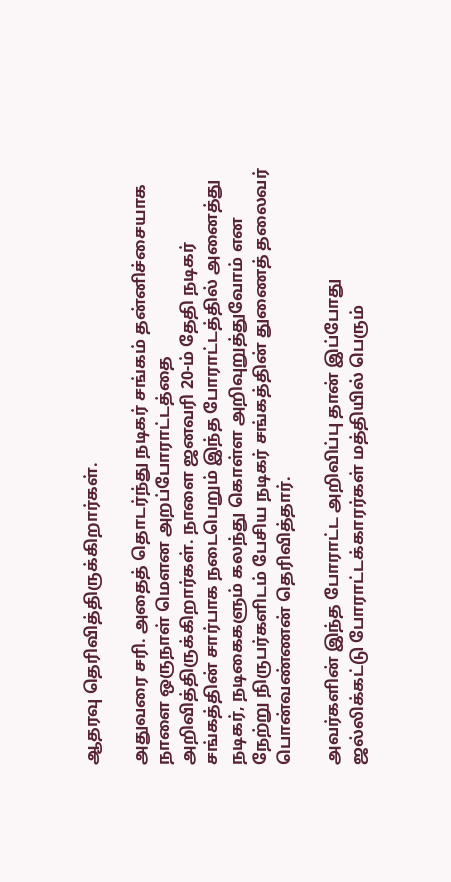ஆதரவு தெரிவித்திருக்கிறார்கள்.

அதுவரை சரி. அதைத் தொடர்ந்து நடிகர் சங்கம் தன்னிச்சையாக நாளை ஒருநாள் மெளன அறப்போராட்டத்தை அறிவித்திருக்கிறார்கள். நாளை ஜனவரி 20-ம் தேதி நடிகர் சங்கத்தின் சார்பாக நடைபெறும் இந்த போராட்டத்தில் அனைத்து நடிகர், நடிகைகளும் கலந்து கொள்ள அறிவுறுத்துவோம் என
நேற்று நிருபர்களிடம் பேசிய நடிகர் சங்கத்தின் துணைத் தலைவர் பொன்வண்ணன் தெரிவித்தார்.

அவர்களின் இந்த போராட்ட அறிவிப்பு தான் இப்போது ஜல்லிக்கட்டு போராட்டக்காரர்கள் மத்தியில் பெரும்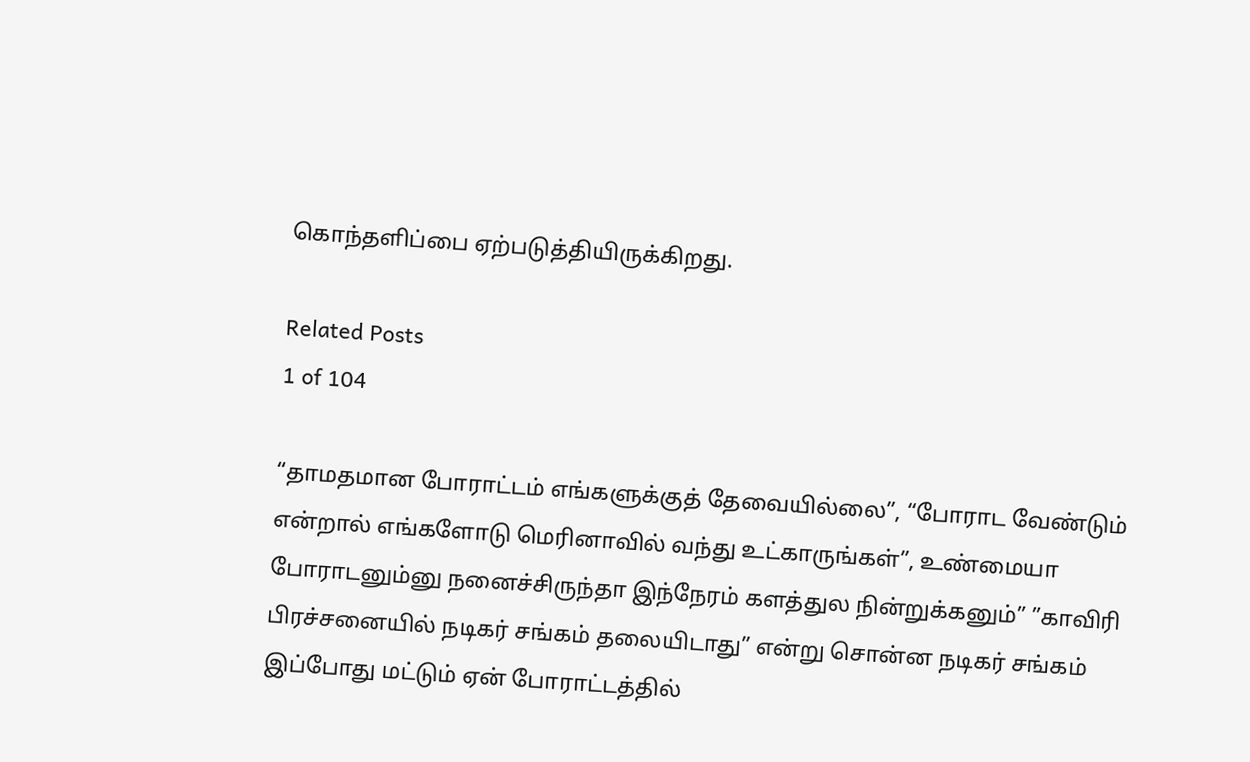கொந்தளிப்பை ஏற்படுத்தியிருக்கிறது.

Related Posts
1 of 104

“தாமதமான போராட்டம் எங்களுக்குத் தேவையில்லை”, “போராட வேண்டும் என்றால் எங்களோடு மெரினாவில் வந்து உட்காருங்கள்”, உண்மையா போராடனும்னு நனைச்சிருந்தா இந்நேரம் களத்துல நின்றுக்கனும்” ”காவிரி பிரச்சனையில் நடிகர் சங்கம் தலையிடாது” என்று சொன்ன நடிகர் சங்கம் இப்போது மட்டும் ஏன் போராட்டத்தில்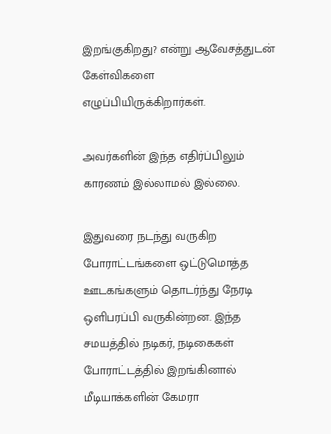இறங்குகிறது? என்று ஆவேசத்துடன் கேள்விகளை எழுப்பியிருக்கிறார்கள்.

அவர்களின் இந்த எதிர்ப்பிலும் காரணம் இல்லாமல் இல்லை.

இதுவரை நடந்து வருகிற போராட்டங்களை ஒட்டுமொத்த ஊடகங்களும் தொடர்ந்து நேரடி ஒளிபரப்பி வருகின்றன. இந்த சமயத்தில் நடிகர், நடிகைகள் போராட்டத்தில் இறங்கினால் மீடியாக்களின் கேமரா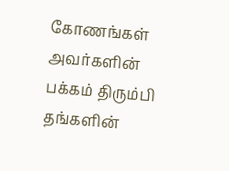கோணங்கள் அவர்களின் பக்கம் திரும்பி தங்களின்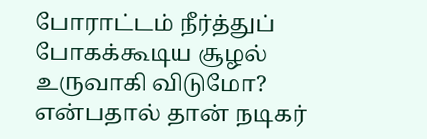போராட்டம் நீர்த்துப் போகக்கூடிய சூழல் உருவாகி விடுமோ? என்பதால் தான் நடிகர்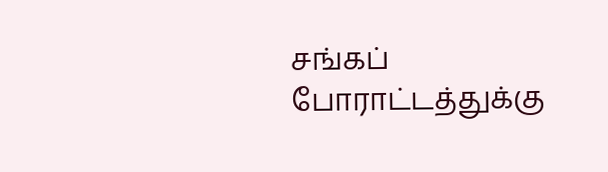சங்கப் போராட்டத்துக்கு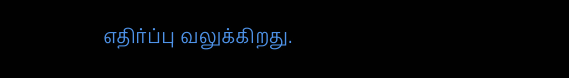எதிர்ப்பு வலுக்கிறது.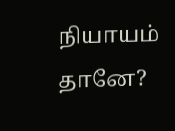நியாயம் தானே?